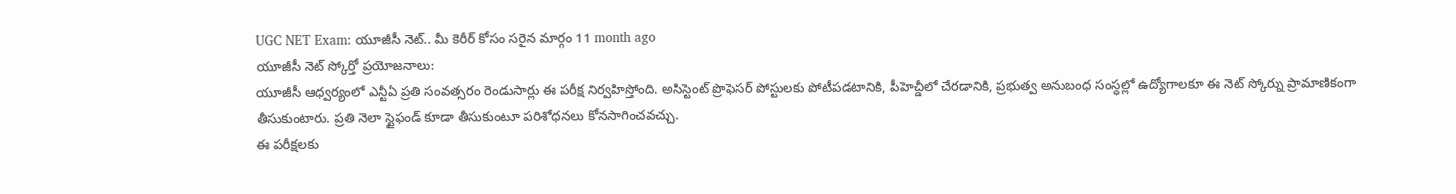UGC NET Exam: యూజీసీ నెట్.. మీ కెరీర్ కోసం సరైన మార్గం 11 month ago
యూజీసీ నెట్ స్కోర్తో ప్రయోజనాలు:
యూజీసీ ఆధ్వర్యంలో ఎన్టీఏ ప్రతి సంవత్సరం రెండుసార్లు ఈ పరీక్ష నిర్వహిస్తోంది. అసిస్టెంట్ ప్రొఫెసర్ పోస్టులకు పోటీపడటానికి, పీహెచ్డీలో చేరడానికి, ప్రభుత్వ అనుబంధ సంస్ధల్లో ఉద్యోగాలకూ ఈ నెట్ స్కోర్ను ప్రామాణికంగా తీసుకుంటారు. ప్రతి నెలా స్టైఫండ్ కూడా తీసుకుంటూ పరిశోధనలు కోనసాగించవచ్చు.
ఈ పరీక్షలకు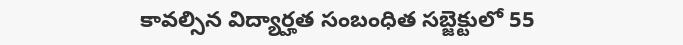కావల్సిన విద్యార్హత సంబంధిత సబ్జెక్టులో 55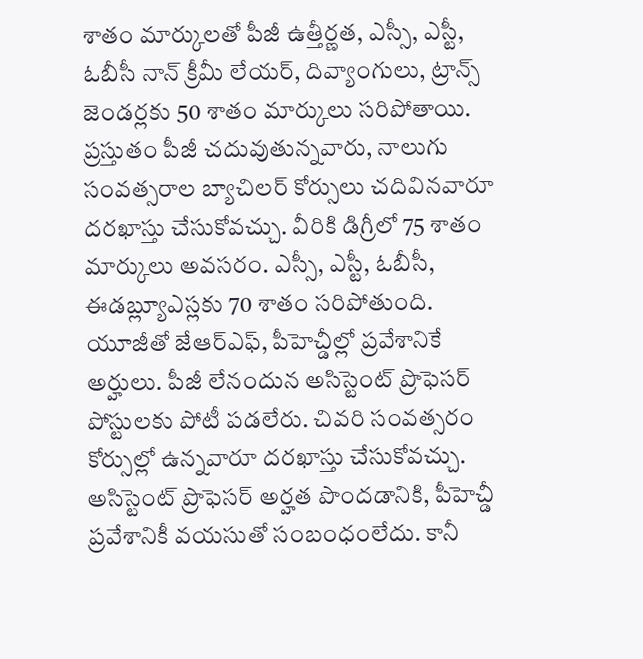శాతం మార్కులతో పీజీ ఉత్తీర్ణత, ఎస్సీ, ఎస్టీ, ఓబీసీ నాన్ క్రీమీ లేయర్, దివ్యాంగులు, ట్రాన్స్ జెండర్లకు 50 శాతం మార్కులు సరిపోతాయి. ప్రస్తుతం పీజీ చదువుతున్నవారు, నాలుగు సంవత్సరాల బ్యాచిలర్ కోర్సులు చదివినవారూ దరఖాస్తు చేసుకోవచ్చు. వీరికి డిగ్రీలో 75 శాతం మార్కులు అవసరం. ఎస్సీ, ఎస్టీ, ఓబీసీ, ఈడబ్ల్యూఎస్లకు 70 శాతం సరిపోతుంది. యూజీతో జేఆర్ఎఫ్, పీహెచ్డీల్లో ప్రవేశానికే అర్హులు. పీజీ లేనందున అసిస్టెంట్ ప్రొఫెసర్ పోస్టులకు పోటీ పడలేరు. చివరి సంవత్సరం కోర్సుల్లో ఉన్నవారూ దరఖాస్తు చేసుకోవచ్చు. అసిస్టెంట్ ప్రొఫెసర్ అర్హత పొందడానికి, పీహెచ్డీ ప్రవేశానికీ వయసుతో సంబంధంలేదు. కానీ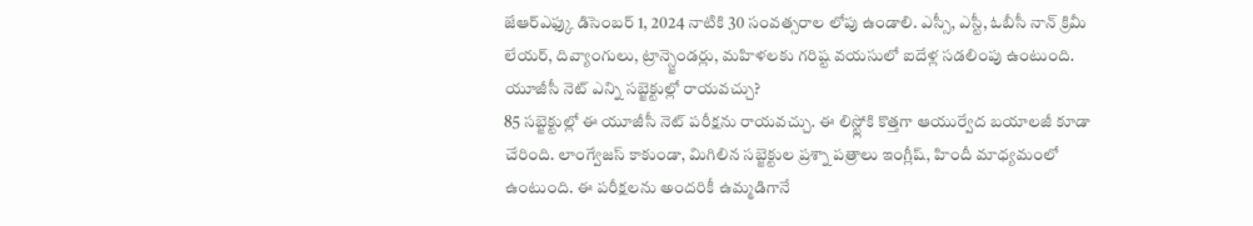జేఆర్ఎఫ్కు డిసెంబర్ 1, 2024 నాటికి 30 సంవత్సరాల లోపు ఉండాలి. ఎస్సీ, ఎస్టీ, ఓబీసీ నాన్ క్రిమీ లేయర్, దివ్యాంగులు, ట్రాన్స్జెండర్లు, మహిళలకు గరిష్ట వయసులో ఐదేళ్ల సడలింపు ఉంటుంది.
యూజీసీ నెట్ ఎన్ని సబ్జెక్టుల్లో రాయవచ్చు?
85 సబ్జెక్టుల్లో ఈ యూజీసీ నెట్ పరీక్షను రాయవచ్చు. ఈ లిస్ట్లోకి కొత్తగా ఆయుర్వేద బయాలజీ కూడా చేరింది. లాంగ్వేజస్ కాకుండా, మిగిలిన సబ్జెక్టుల ప్రశ్నా పత్రాలు ఇంగ్లీష్, హిందీ మాధ్యమంలో ఉంటుంది. ఈ పరీక్షలను అందరికీ ఉమ్మడిగానే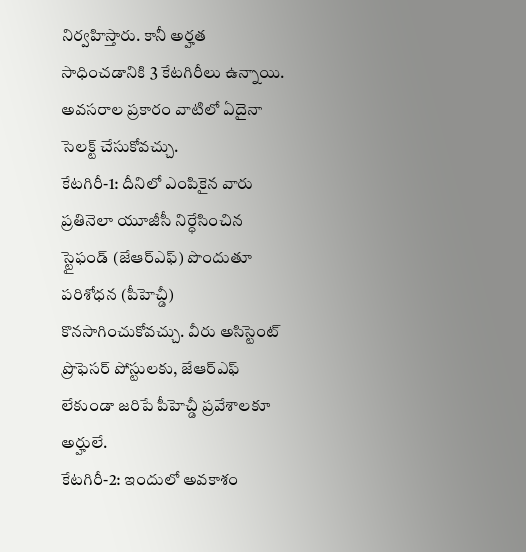నిర్వహిస్తారు. కానీ అర్హత సాధించడానికి 3 కేటగిరీలు ఉన్నాయి. అవసరాల ప్రకారం వాటిలో ఏదైనా సెలక్ట్ చేసుకోవచ్చు.
కేటగిరీ-1: దీనిలో ఎంపికైన వారు ప్రతినెలా యూజీసీ నిర్ధేసించిన స్టైఫండ్ (జేఆర్ఎఫ్) పొందుతూ పరిశోధన (పీహెచ్డీ) కొనసాగించుకోవచ్చు. వీరు అసిస్టెంట్ ప్రొఫెసర్ పోస్టులకు, జేఆర్ఎఫ్ లేకుండా జరిపే పీహెచ్డీ ప్రవేశాలకూ అర్హులే.
కేటగిరీ-2: ఇందులో అవకాశం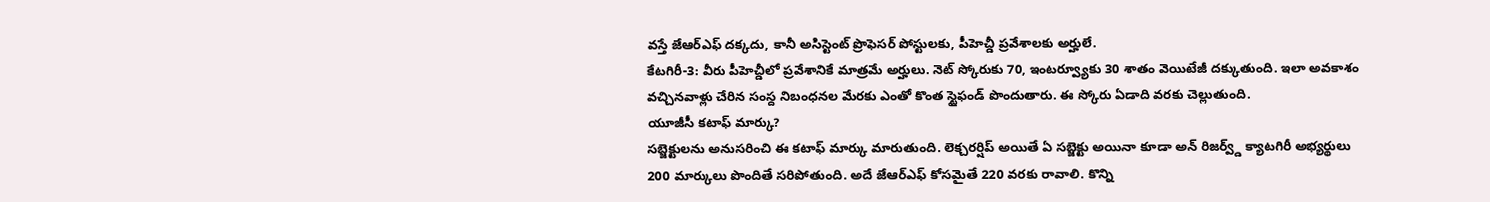వస్తే జేఆర్ఎఫ్ దక్కదు, కానీ అసిస్టెంట్ ప్రొఫెసర్ పోస్టులకు, పీహెచ్డీ ప్రవేశాలకు అర్హులే.
కేటగిరీ-3: వీరు పీహెచ్డీలో ప్రవేశానికే మాత్రమే అర్హులు. నెట్ స్కోరుకు 70, ఇంటర్వ్యూకు 30 శాతం వెయిటేజీ దక్కుతుంది. ఇలా అవకాశం వచ్చినవాళ్లు చేరిన సంస్ద నిబంధనల మేరకు ఎంతో కొంత స్టైఫండ్ పొందుతారు. ఈ స్కోరు ఏడాది వరకు చెల్లుతుంది.
యూజీసీ కటాఫ్ మార్కు?
సబ్జెక్టులను అనుసరించి ఈ కటాఫ్ మార్కు మారుతుంది. లెక్చరర్షిప్ అయితే ఏ సబ్జెక్టు అయినా కూడా అన్ రిజర్వ్డ్ క్యాటగిరీ అభ్యర్థులు 200 మార్కులు పొందితే సరిపోతుంది. అదే జేఆర్ఎఫ్ కోసమైతే 220 వరకు రావాలి. కొన్ని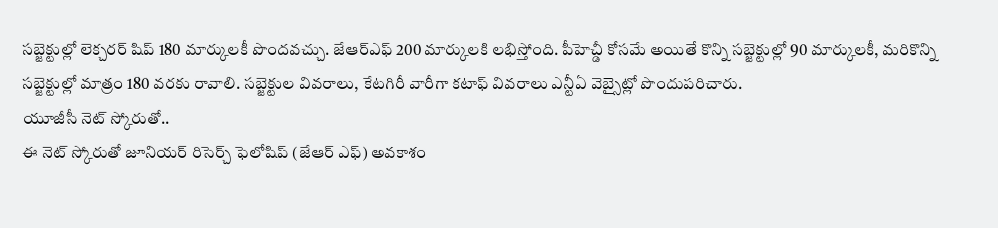సబ్జెక్టుల్లో లెక్చరర్ షిప్ 180 మార్కులకీ పొందవచ్చు. జేఆర్ఎఫ్ 200 మార్కులకి లభిస్తోంది. పీహెచ్డీ కోసమే అయితే కొన్ని సబ్జెక్టుల్లో 90 మార్కులకీ, మరికొన్ని సబ్జెక్టుల్లో మాత్రం 180 వరకు రావాలి. సబ్జెక్టుల వివరాలు, కేటగిరీ వారీగా కటాఫ్ వివరాలు ఎన్టీఏ వెబ్సైట్లో పొందుపరిచారు.
యూజీసీ నెట్ స్కోరుతో..
ఈ నెట్ స్కోరుతో జూనియర్ రిసెర్చ్ ఫెలోషిప్ (జేఆర్ ఎఫ్) అవకాశం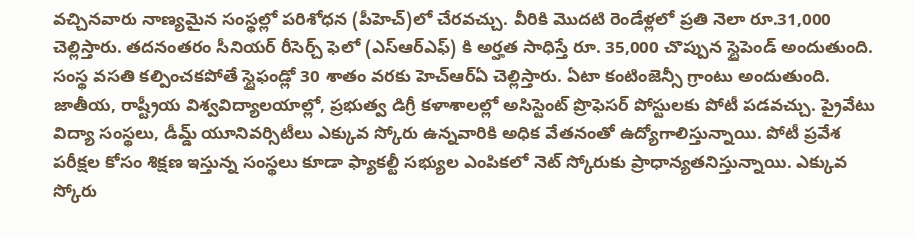వచ్చినవారు నాణ్యమైన సంస్థల్లో పరిశోధన (పీహెచ్)లో చేరవచ్చు. వీరికి మొదటి రెండేళ్లలో ప్రతి నెలా రూ.31,000 చెల్లిస్తారు. తదనంతరం సీనియర్ రీసెర్చ్ ఫెలో (ఎస్ఆర్ఎఫ్) కి అర్హత సాధిస్తే రూ. 35,000 చొప్పున స్టైపెండ్ అందుతుంది. సంస్థ వసతి కల్పించకపోతే స్టైఫండ్లో 30 శాతం వరకు హెచ్ఆర్ఏ చెల్లిస్తారు. ఏటా కంటింజెన్సీ గ్రాంటు అందుతుంది.
జాతీయ, రాష్ట్రీయ విశ్వవిద్యాలయాల్లో, ప్రభుత్వ డిగ్రీ కళాశాలల్లో అసిస్టెంట్ ప్రొఫెసర్ పోస్టులకు పోటీ పడవచ్చు. ప్రైవేటు విద్యా సంస్థలు, డీమ్డ్ యూనివర్సిటీలు ఎక్కువ స్కోరు ఉన్నవారికి అధిక వేతనంతో ఉద్యోగాలిస్తున్నాయి. పోటీ ప్రవేశ పరీక్షల కోసం శిక్షణ ఇస్తున్న సంస్థలు కూడా ఫ్యాకల్టీ సభ్యుల ఎంపికలో నెట్ స్కోరుకు ప్రాధాన్యతనిస్తున్నాయి. ఎక్కువ స్కోరు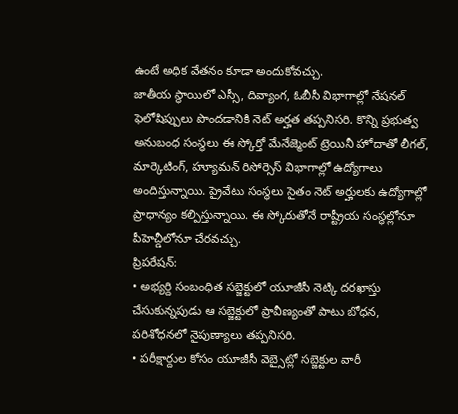ఉంటే అధిక వేతనం కూడా అందుకోవచ్చు.
జాతీయ స్థాయిలో ఎస్సీ, దివ్యాంగ, ఓబీసీ విభాగాల్లో నేషనల్ ఫెలోషిప్పులు పొందడానికి నెట్ అర్హత తప్పనిసరి. కొన్ని ప్రభుత్వ అనుబంధ సంస్థలు ఈ స్కోర్తో మేనేజ్మెంట్ ట్రెయినీ హోదాతో లీగల్, మార్కెటింగ్, హ్యూమన్ రిసోర్సెస్ విభాగాల్లో ఉద్యోగాలు అందిస్తున్నాయి. ప్రైవేటు సంస్థలు సైతం నెట్ అర్హులకు ఉద్యోగాల్లో ప్రాధాన్యం కల్పిస్తున్నాయి. ఈ స్కోరుతోనే రాష్ట్రీయ సంస్థల్లోనూ పీహెచ్డీలోనూ చేరవచ్చు.
ప్రిపరేషన్:
• అభ్యర్ది సంబంధిత సబ్జెక్టులో యూజీసీ నెట్కి దరఖాస్తు చేసుకున్నపుడు ఆ సబ్జెక్టులో ప్రావీణ్యంతో పాటు బోధన, పరిశోధనలో నైపుణ్యాలు తప్పనిసరి.
• పరీక్షార్దుల కోసం యూజీసీ వెబ్సైట్లో సబ్జెక్టుల వారీ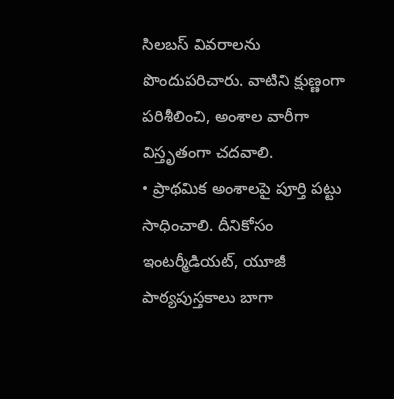సిలబస్ వివరాలను పొందుపరిచారు. వాటిని క్షుణ్ణంగా పరిశీలించి, అంశాల వారీగా విస్తృతంగా చదవాలి.
• ప్రాథమిక అంశాలపై పూర్తి పట్టు సాధించాలి. దీనికోసం ఇంటర్మీడియట్, యూజీ పాఠ్యపుస్తకాలు బాగా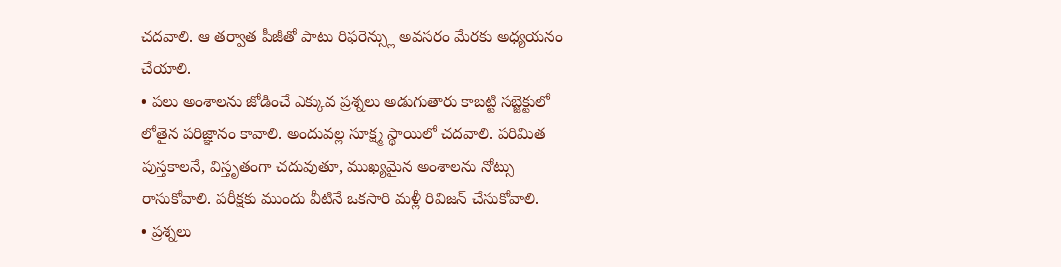చదవాలి. ఆ తర్వాత పీజీతో పాటు రిఫరెన్స్లు అవసరం మేరకు అధ్యయనం చేయాలి.
• పలు అంశాలను జోడించే ఎక్కువ ప్రశ్నలు అడుగుతారు కాబట్టి సబ్జెక్టులో లోతైన పరిజ్ఞానం కావాలి. అందువల్ల సూక్ష్మ స్థాయిలో చదవాలి. పరిమిత పుస్తకాలనే, విస్తృతంగా చదువుతూ, ముఖ్యమైన అంశాలను నోట్సు రాసుకోవాలి. పరీక్షకు ముందు వీటినే ఒకసారి మళ్లీ రివిజన్ చేసుకోవాలి.
• ప్రశ్నలు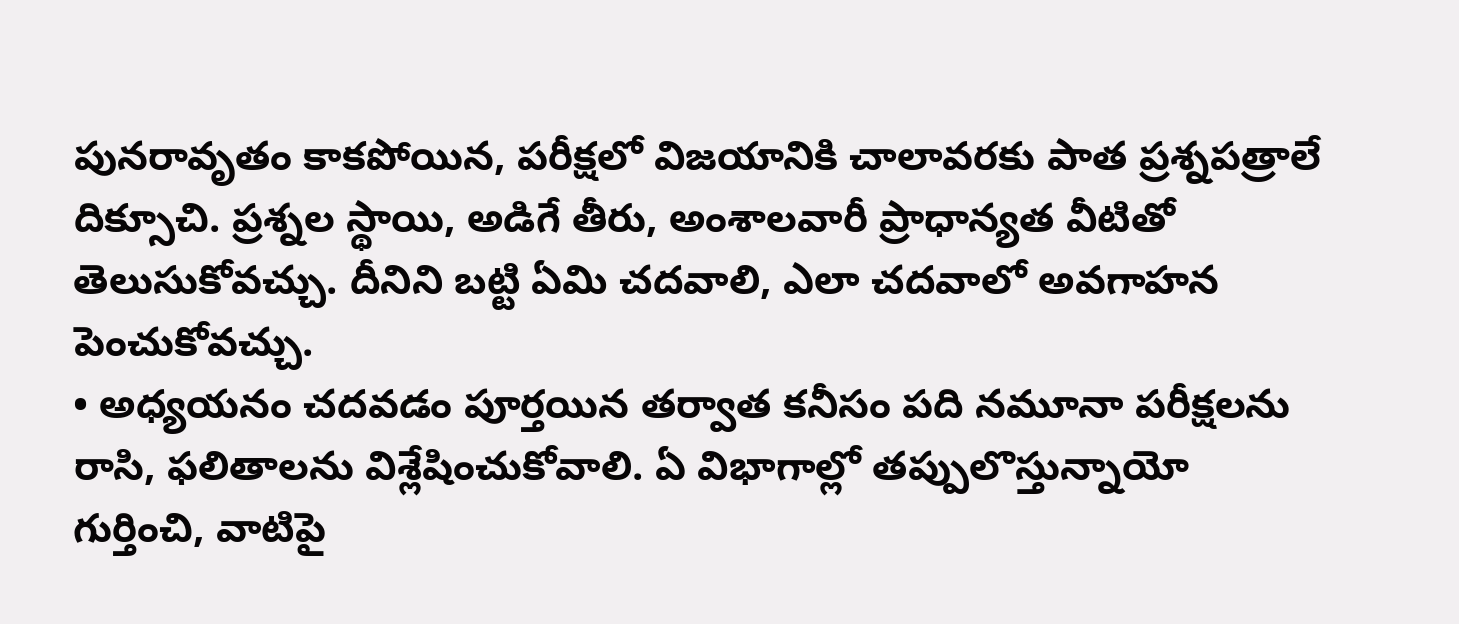పునరావృతం కాకపోయిన, పరీక్షలో విజయానికి చాలావరకు పాత ప్రశ్నపత్రాలే దిక్సూచి. ప్రశ్నల స్థాయి, అడిగే తీరు, అంశాలవారీ ప్రాధాన్యత వీటితో తెలుసుకోవచ్చు. దీనిని బట్టి ఏమి చదవాలి, ఎలా చదవాలో అవగాహన పెంచుకోవచ్చు.
• అధ్యయనం చదవడం పూర్తయిన తర్వాత కనీసం పది నమూనా పరీక్షలను రాసి, ఫలితాలను విశ్లేషించుకోవాలి. ఏ విభాగాల్లో తప్పులొస్తున్నాయో గుర్తించి, వాటిపై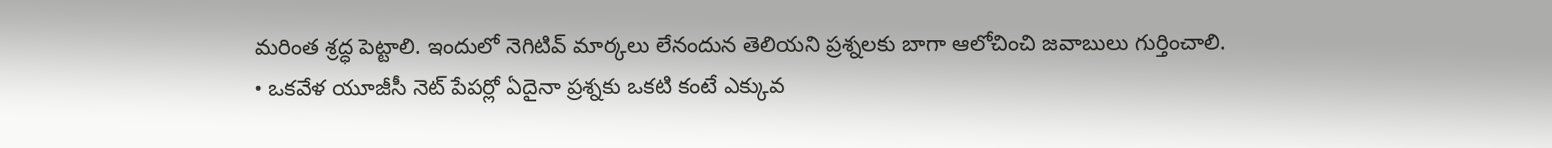మరింత శ్రద్ధ పెట్టాలి. ఇందులో నెగిటివ్ మార్కలు లేనందున తెలియని ప్రశ్నలకు బాగా ఆలోచించి జవాబులు గుర్తించాలి.
• ఒకవేళ యూజీసీ నెట్ పేపర్లో ఏదైనా ప్రశ్నకు ఒకటి కంటే ఎక్కువ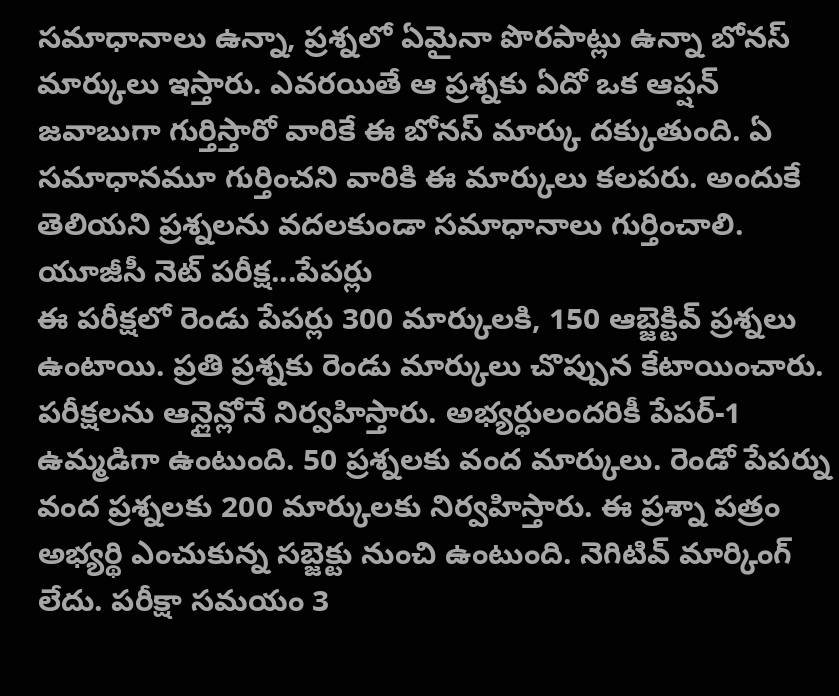సమాధానాలు ఉన్నా, ప్రశ్నలో ఏమైనా పొరపాట్లు ఉన్నా బోనస్ మార్కులు ఇస్తారు. ఎవరయితే ఆ ప్రశ్నకు ఏదో ఒక ఆప్షన్ జవాబుగా గుర్తిస్తారో వారికే ఈ బోనస్ మార్కు దక్కుతుంది. ఏ సమాధానమూ గుర్తించని వారికి ఈ మార్కులు కలపరు. అందుకే తెలియని ప్రశ్నలను వదలకుండా సమాధానాలు గుర్తించాలి.
యూజీసీ నెట్ పరీక్ష...పేపర్లు
ఈ పరీక్షలో రెండు పేపర్లు 300 మార్కులకి, 150 ఆబ్జెక్టివ్ ప్రశ్నలు ఉంటాయి. ప్రతి ప్రశ్నకు రెండు మార్కులు చొప్పున కేటాయించారు. పరీక్షలను ఆన్లైన్లోనే నిర్వహిస్తారు. అభ్యర్ధులందరికీ పేపర్-1 ఉమ్మడిగా ఉంటుంది. 50 ప్రశ్నలకు వంద మార్కులు. రెండో పేపర్ను వంద ప్రశ్నలకు 200 మార్కులకు నిర్వహిస్తారు. ఈ ప్రశ్నా పత్రం అభ్యర్థి ఎంచుకున్న సబ్జెక్టు నుంచి ఉంటుంది. నెగిటివ్ మార్కింగ్ లేదు. పరీక్షా సమయం 3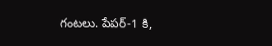గంటలు. పేపర్-1 కి,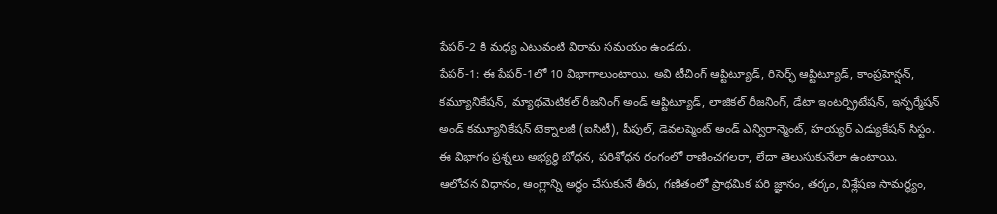పేపర్-2 కి మధ్య ఎటువంటి విరామ సమయం ఉండదు.
పేపర్-1: ఈ పేపర్-1లో 10 విభాగాలుంటాయి. అవి టీచింగ్ ఆప్టిట్యూడ్, రిసెర్ఛ్ ఆప్టిట్యూడ్, కాంప్రహెన్షన్, కమ్యూనికేషన్, మ్యాథమెటికల్ రీజనింగ్ అండ్ ఆప్టిట్యూడ్, లాజికల్ రీజనింగ్, డేటా ఇంటర్ప్రిటేషన్, ఇన్ఫర్మేషన్ అండ్ కమ్యూనికేషన్ టెక్నాలజీ (ఐసిటీ), పీపుల్, డెవలప్మెంట్ అండ్ ఎన్విరాన్మెంట్, హయ్యర్ ఎడ్యుకేషన్ సిస్టం. ఈ విభాగం ప్రశ్నలు అభ్యర్ధి బోధన, పరిశోధన రంగంలో రాణించగలరా, లేదా తెలుసుకునేలా ఉంటాయి.
ఆలోచన విధానం, ఆంగ్లాన్ని అర్ధం చేసుకునే తీరు, గణితంలో ప్రాథమిక పరి జ్ఞానం, తర్కం, విశ్లేషణ సామర్థ్యం,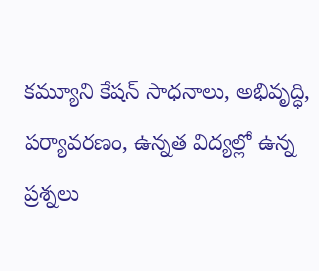కమ్యూని కేషన్ సాధనాలు, అభివృద్ధి, పర్యావరణం, ఉన్నత విద్యల్లో ఉన్న ప్రశ్నలు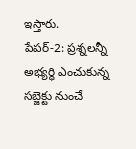ఇస్తారు.
పేపర్-2: ప్రశ్నలన్నీ అభ్యర్ధి ఎంచుకున్న సబ్జెక్టు నుంచే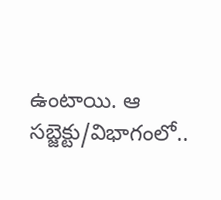ఉంటాయి. ఆ సబ్జెక్టు/విభాగంలో..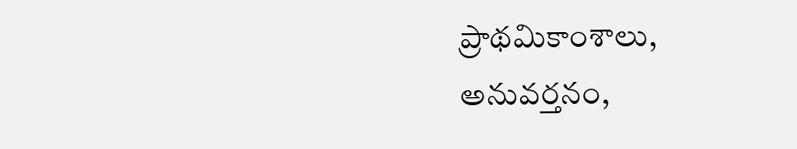ప్రాథమికాంశాలు, అనువర్తనం,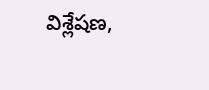విశ్లేషణ,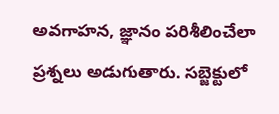అవగాహన, జ్ఞానం పరిశీలించేలా ప్రశ్నలు అడుగుతారు. సబ్జెక్టులో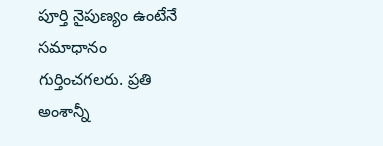పూర్తి నైపుణ్యం ఉంటేనే సమాధానం గుర్తించగలరు. ప్రతి అంశాన్నీ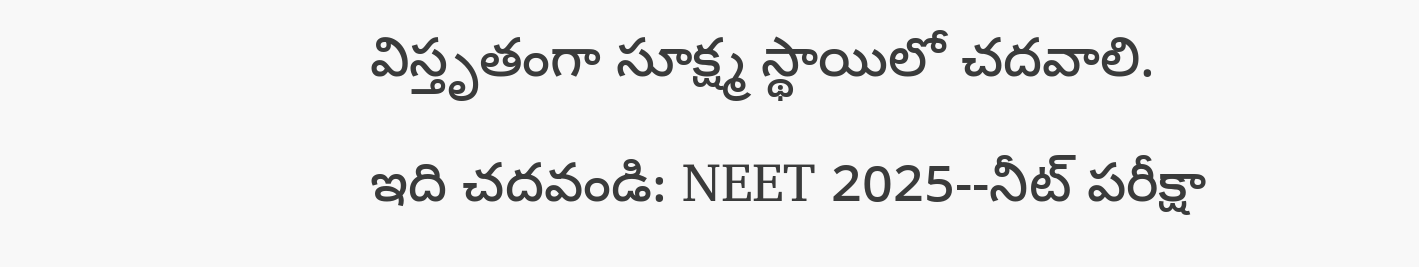విస్తృతంగా సూక్ష్మ స్థాయిలో చదవాలి.
ఇది చదవండి: NEET 2025--నీట్ పరీక్షా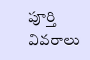పూర్తి వివరాలు